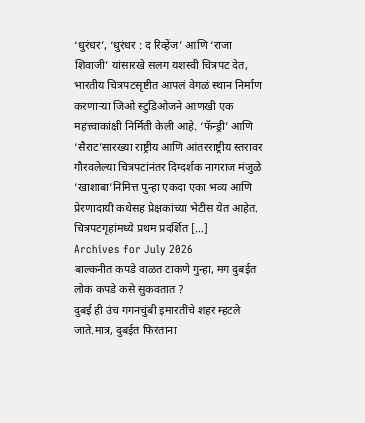‘धुरंधर’, ‘धुरंधर : द रिव्हेंज’ आणि ‘राजा शिवाजी’ यांसारखे सलग यशस्वी चित्रपट देत, भारतीय चित्रपटसृष्टीत आपलं वेगळं स्थान निर्माण करणाऱ्या जिओ स्टुडिओजने आणखी एक महत्त्वाकांक्षी निर्मिती केली आहे. ‘फॅन्ड्री’ आणि ‘सैराट’सारख्या राष्ट्रीय आणि आंतरराष्ट्रीय स्तरावर गौरवलेल्या चित्रपटांनंतर दिग्दर्शक नागराज मंजुळे ‘खाशाबा’निमित्त पुन्हा एकदा एका भव्य आणि प्रेरणादायी कथेसह प्रेक्षकांच्या भेटीस येत आहेत. चित्रपटगृहांमध्ये प्रथम प्रदर्शित […]
Archives for July 2026
बाल्कनीत कपडे वाळत टाकणे गुन्हा, मग दुबईत लोक कपडे कसे सुकवतात ?
दुबई ही उंच गगनचुंबी इमारतींचे शहर म्हटले जाते.मात्र, दुबईत फिरताना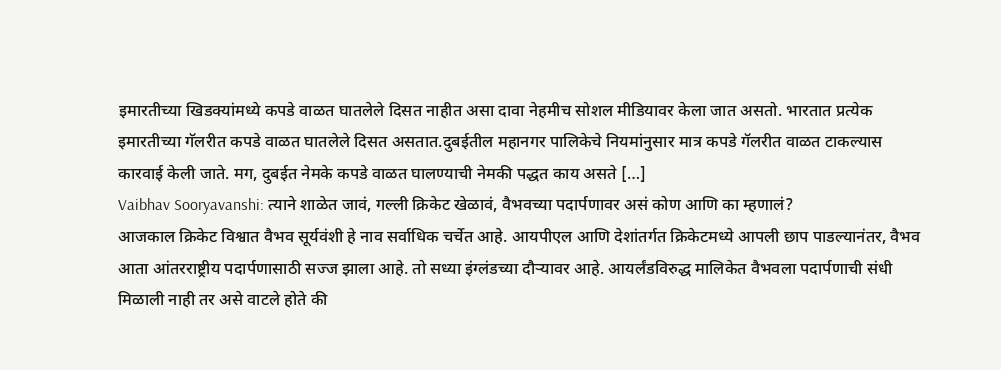इमारतीच्या खिडक्यांमध्ये कपडे वाळत घातलेले दिसत नाहीत असा दावा नेहमीच सोशल मीडियावर केला जात असतो. भारतात प्रत्येक इमारतीच्या गॅलरीत कपडे वाळत घातलेले दिसत असतात.दुबईतील महानगर पालिकेचे नियमांनुसार मात्र कपडे गॅलरीत वाळत टाकल्यास कारवाई केली जाते. मग, दुबईत नेमके कपडे वाळत घालण्याची नेमकी पद्धत काय असते […]
Vaibhav Sooryavanshi: त्याने शाळेत जावं, गल्ली क्रिकेट खेळावं, वैभवच्या पदार्पणावर असं कोण आणि का म्हणालं?
आजकाल क्रिकेट विश्वात वैभव सूर्यवंशी हे नाव सर्वाधिक चर्चेत आहे. आयपीएल आणि देशांतर्गत क्रिकेटमध्ये आपली छाप पाडल्यानंतर, वैभव आता आंतरराष्ट्रीय पदार्पणासाठी सज्ज झाला आहे. तो सध्या इंग्लंडच्या दौऱ्यावर आहे. आयर्लंडविरुद्ध मालिकेत वैभवला पदार्पणाची संधी मिळाली नाही तर असे वाटले होते की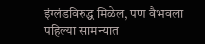इंग्लंडविरुद्ध मिळेल, पण वैभवला पहिल्या सामन्यात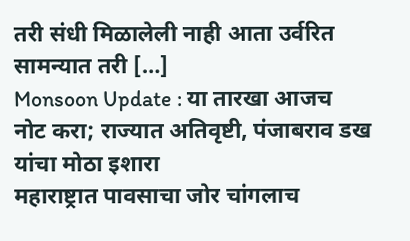तरी संधी मिळालेली नाही आता उर्वरित सामन्यात तरी […]
Monsoon Update : या तारखा आजच नोट करा; राज्यात अतिवृष्टी, पंजाबराव डख यांचा मोठा इशारा
महाराष्ट्रात पावसाचा जोर चांगलाच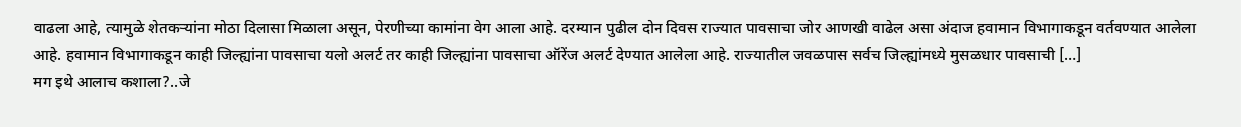वाढला आहे, त्यामुळे शेतकऱ्यांना मोठा दिलासा मिळाला असून, पेरणीच्या कामांना वेग आला आहे. दरम्यान पुढील दोन दिवस राज्यात पावसाचा जोर आणखी वाढेल असा अंदाज हवामान विभागाकडून वर्तवण्यात आलेला आहे. हवामान विभागाकडून काही जिल्ह्यांना पावसाचा यलो अलर्ट तर काही जिल्ह्यांना पावसाचा ऑरेंज अलर्ट देण्यात आलेला आहे. राज्यातील जवळपास सर्वच जिल्ह्यांमध्ये मुसळधार पावसाची […]
मग इथे आलाच कशाला?..जे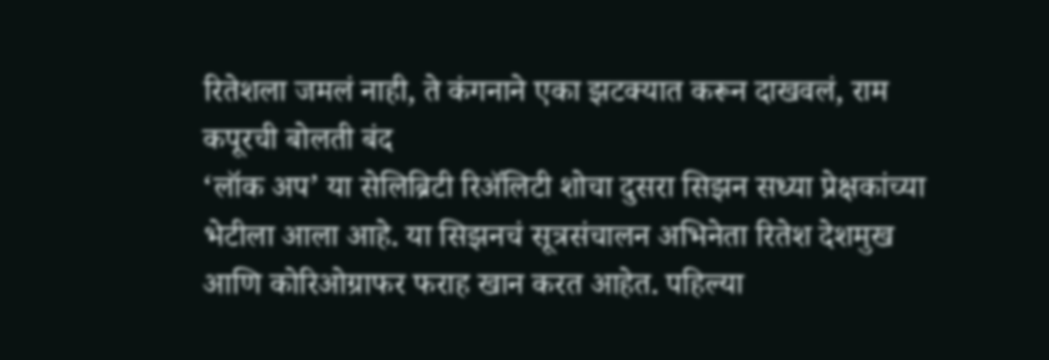रितेशला जमलं नाही, ते कंगनाने एका झटक्यात करून दाखवलं, राम कपूरची बोलती बंद
‘लॉक अप’ या सेलिब्रिटी रिॲलिटी शोचा दुसरा सिझन सध्या प्रेक्षकांच्या भेटीला आला आहे. या सिझनचं सूत्रसंचालन अभिनेता रितेश देशमुख आणि कोरिओग्राफर फराह खान करत आहेत. पहिल्या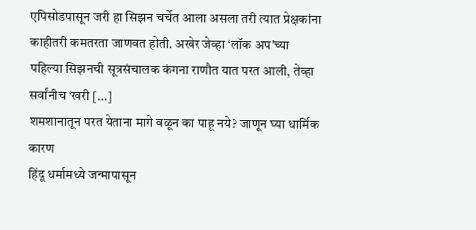एपिसोडपासून जरी हा सिझन चर्चेत आला असला तरी त्यात प्रेक्षकांना काहीतरी कमतरता जाणवत होती. अखेर जेव्हा ‘लॉक अप’च्या पहिल्या सिझनची सूत्रसंचालक कंगना राणौत यात परत आली, तेव्हा सर्वांनीच ‘खरी […]
शमशानातून परत येताना मागे वळून का पाहू नये? जाणून घ्या धार्मिक कारण
हिंदू धर्मामध्ये जन्मापासून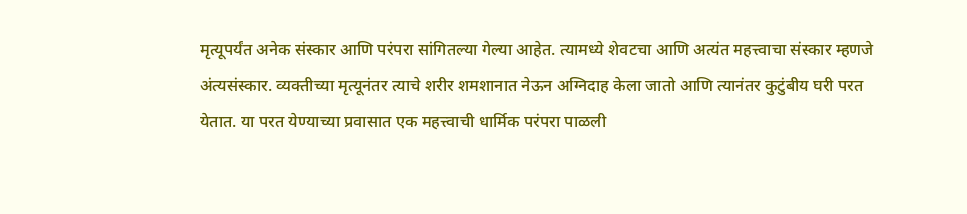मृत्यूपर्यंत अनेक संस्कार आणि परंपरा सांगितल्या गेल्या आहेत. त्यामध्ये शेवटचा आणि अत्यंत महत्त्वाचा संस्कार म्हणजे अंत्यसंस्कार. व्यक्तीच्या मृत्यूनंतर त्याचे शरीर शमशानात नेऊन अग्निदाह केला जातो आणि त्यानंतर कुटुंबीय घरी परत येतात. या परत येण्याच्या प्रवासात एक महत्त्वाची धार्मिक परंपरा पाळली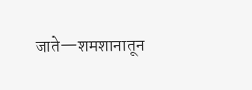जाते—शमशानातून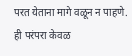परत येताना मागे वळून न पाहणे. ही परंपरा केवळ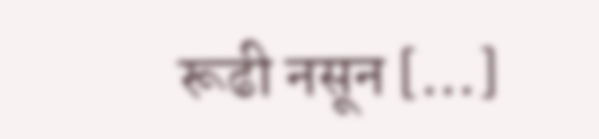रूढी नसून […]